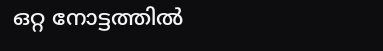ഒറ്റ നോട്ടത്തില്‍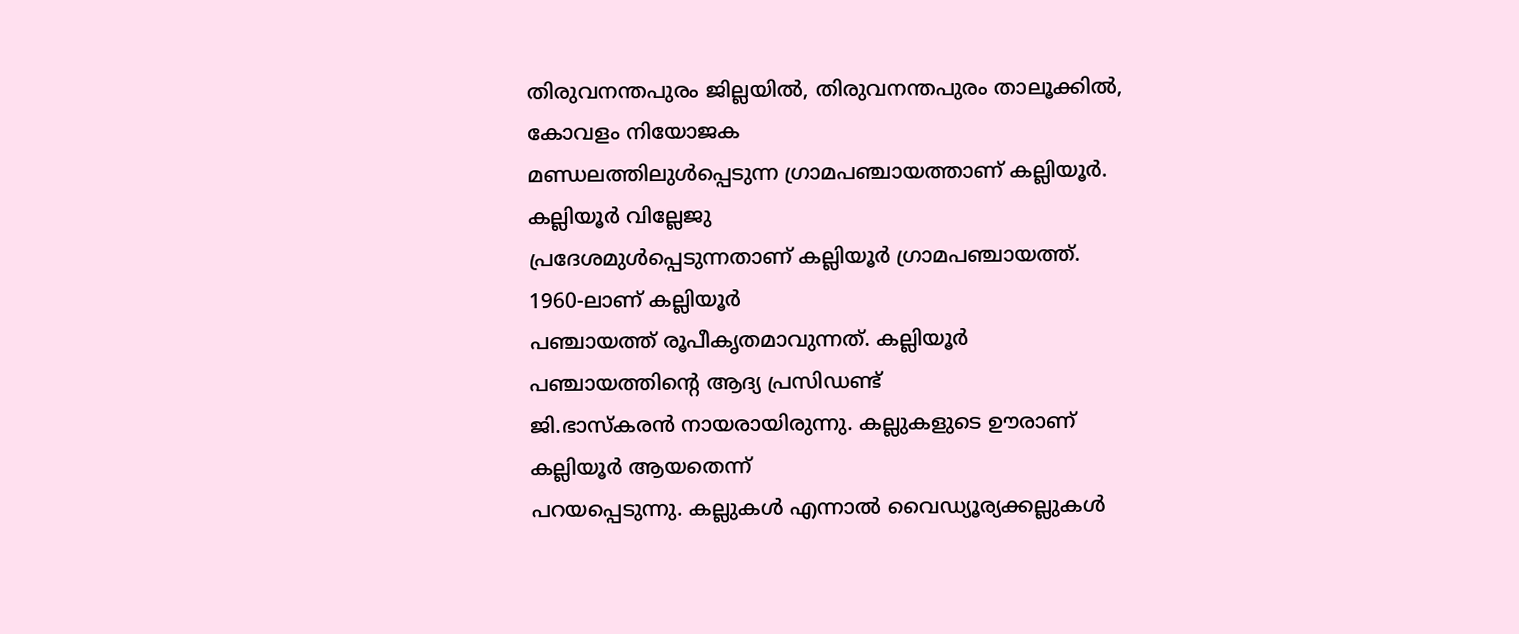തിരുവനന്തപുരം ജില്ലയില്‍‍, തിരുവനന്തപുരം താലൂക്കില്‍‍, കോവളം നിയോജക
മണ്ഡലത്തിലുള്‍പ്പെടുന്ന ഗ്രാമപഞ്ചായത്താണ് കല്ലിയൂര്‍. കല്ലിയൂര്‍ വില്ലേജു
പ്രദേശമുള്‍പ്പെടുന്നതാണ് കല്ലിയൂര്‍ ഗ്രാമപഞ്ചായത്ത്. 1960-ലാണ് കല്ലിയൂര്‍
പഞ്ചായത്ത് രൂപീകൃതമാവുന്നത്. കല്ലിയൂര്‍ പഞ്ചായത്തിന്റെ ആദ്യ പ്രസിഡണ്ട്
ജി.ഭാസ്കരന്‍ നായരായിരുന്നു. കല്ലുകളുടെ ഊരാണ് കല്ലിയൂര്‍ ആയതെന്ന്
പറയപ്പെടുന്നു. കല്ലുകള്‍ എന്നാല്‍ വൈഡ്യൂര്യക്കല്ലുകള്‍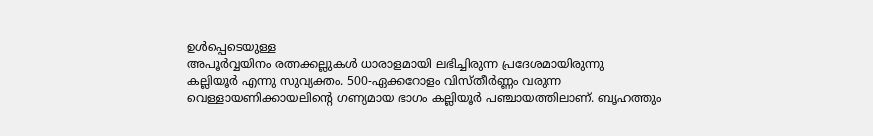ഉള്‍പ്പെടെയുള്ള
അപൂര്‍വ്വയിനം രത്നക്കല്ലുകള്‍ ധാരാളമായി ലഭിച്ചിരുന്ന പ്രദേശമായിരുന്നു
കല്ലിയൂര്‍ എന്നു സുവ്യക്തം. 500-ഏക്കറോളം വിസ്തീര്‍ണ്ണം വരുന്ന
വെള്ളായണിക്കായലിന്റെ ഗണ്യമായ ഭാഗം കല്ലിയൂര്‍ പഞ്ചായത്തിലാണ്. ബൃഹത്തും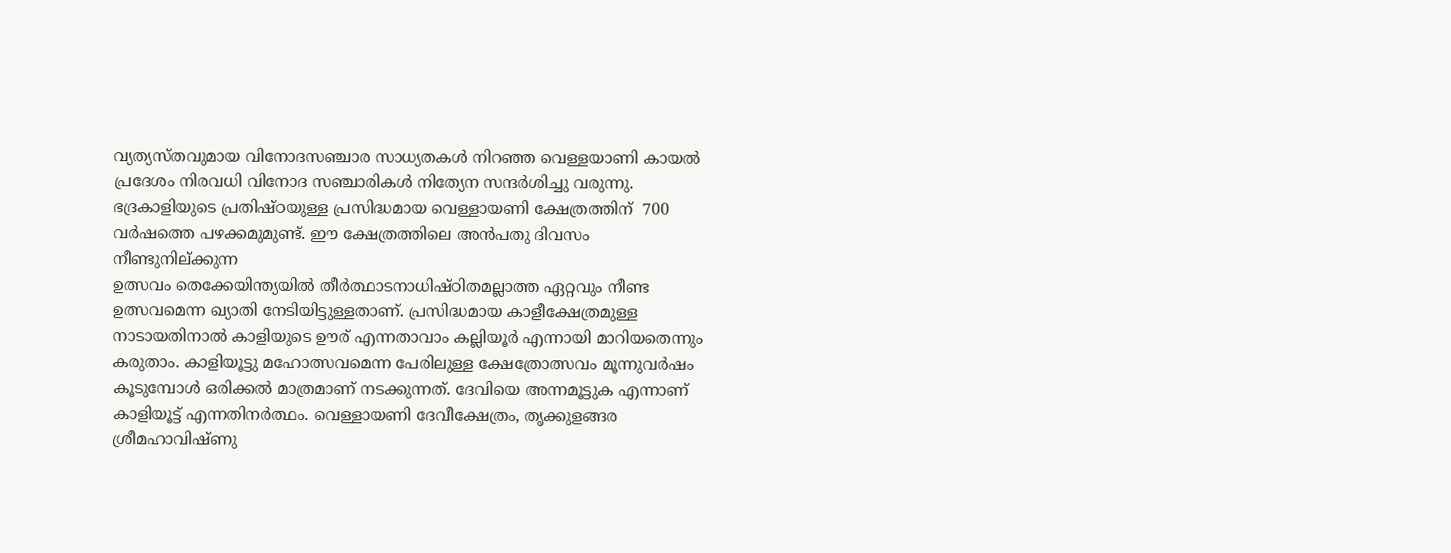വ്യത്യസ്തവുമായ വിനോദസഞ്ചാര സാധ്യതകള്‍ നിറഞ്ഞ വെള്ളയാണി കായല്‍
പ്രദേശം നിരവധി വിനോദ സഞ്ചാരികള്‍ നിത്യേന സന്ദര്‍ശിച്ചു വരുന്നു.
ഭദ്രകാളിയുടെ പ്രതിഷ്ഠയുള്ള പ്രസിദ്ധമായ വെള്ളായണി ക്ഷേത്രത്തിന്  700
വര്‍ഷത്തെ പഴക്കമുമുണ്ട്. ഈ ക്ഷേത്രത്തിലെ അന്‍പതു ദിവസം നീണ്ടുനില്ക്കുന്ന
ഉത്സവം തെക്കേയിന്ത്യയില്‍ തീര്‍ത്ഥാടനാധിഷ്ഠിതമല്ലാത്ത ഏറ്റവും നീണ്ട
ഉത്സവമെന്ന ഖ്യാതി നേടിയിട്ടുള്ളതാണ്. പ്രസിദ്ധമായ കാളീക്ഷേത്രമുള്ള
നാടായതിനാല്‍ കാളിയുടെ ഊര് എന്നതാവാം കല്ലിയൂര്‍ എന്നായി മാറിയതെന്നും
കരുതാം. കാളിയൂട്ടു മഹോത്സവമെന്ന പേരിലുള്ള ക്ഷേത്രോത്സവം മൂന്നുവര്‍ഷം
കൂടുമ്പോള്‍ ഒരിക്കല്‍ മാത്രമാണ് നടക്കുന്നത്. ദേവിയെ അന്നമൂട്ടുക എന്നാണ്
കാളിയൂട്ട് എന്നതിനര്‍ത്ഥം. വെള്ളായണി ദേവീക്ഷേത്രം, തൃക്കുളങ്ങര
ശ്രീമഹാവിഷ്ണു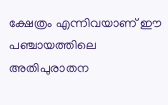ക്ഷേത്രം എന്നിവയാണ് ഈ പഞ്ചായത്തിലെ അതിപുരാതന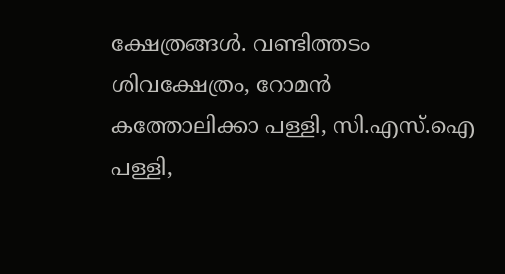ക്ഷേത്രങ്ങള്‍. വണ്ടിത്തടം ശിവക്ഷേത്രം, റോമന്‍ കത്തോലിക്കാ പള്ളി, സി.എസ്.ഐ
പള്ളി,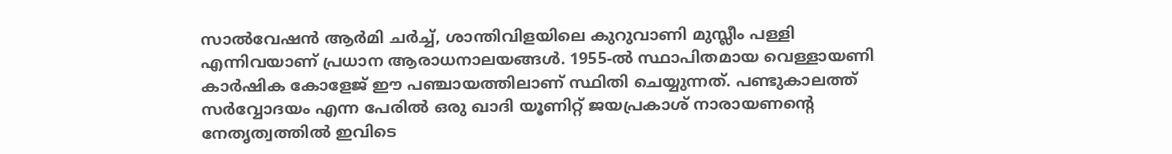സാല്‍വേഷന്‍ ആര്‍മി ചര്‍ച്ച്, ശാന്തിവിളയിലെ കുറുവാണി മുസ്ലീം പള്ളി
എന്നിവയാണ് പ്രധാന ആരാധനാലയങ്ങള്‍. 1955-ല്‍ സ്ഥാപിതമായ വെള്ളായണി
കാര്‍ഷിക കോളേജ് ഈ പഞ്ചായത്തിലാണ് സ്ഥിതി ചെയ്യുന്നത്. പണ്ടുകാലത്ത്
സര്‍വ്വോദയം എന്ന പേരില്‍ ഒരു ഖാദി യൂണിറ്റ് ജയപ്രകാശ് നാരായണന്റെ
നേതൃത്വത്തില്‍ ഇവിടെ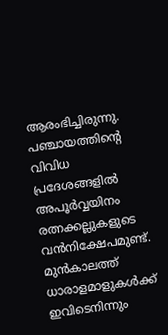ആരംഭിച്ചിരുന്നു. പഞ്ചായത്തിന്റെ വിവിധ പ്രദേശങ്ങളില്‍
അപൂര്‍വ്വയിനം രത്നക്കല്ലുകളുടെ വന്‍നിക്ഷേപമുണ്ട്.  മുന്‍കാലത്ത്
ധാരാളമാളുകള്‍ക്ക് ഇവിടെനിന്നും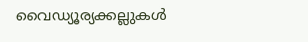വൈഡ്യൂര്യക്കല്ലുകള്‍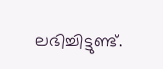ലഭിച്ചിട്ടുണ്ട്.